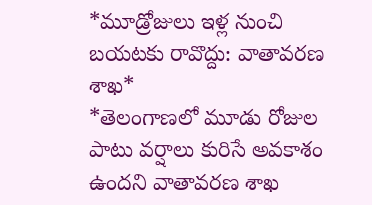*మూడ్రోజులు ఇళ్ల నుంచి బయటకు రావొద్దు: వాతావరణ శాఖ*
*తెలంగాణలో మూడు రోజుల పాటు వర్షాలు కురిసే అవకాశం ఉందని వాతావరణ శాఖ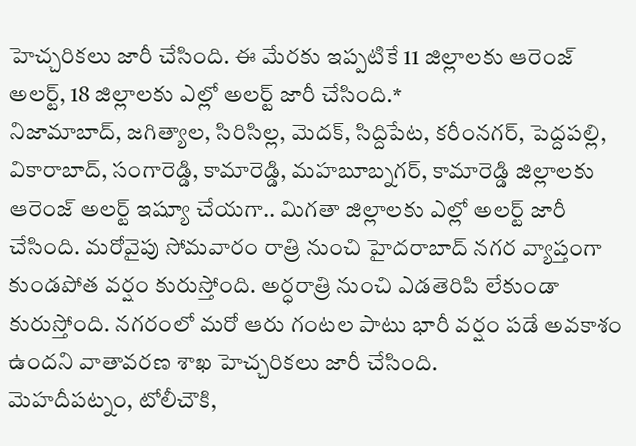హెచ్చరికలు జారీ చేసింది. ఈ మేరకు ఇప్పటికే 11 జిల్లాలకు ఆరెంజ్ అలర్ట్, 18 జిల్లాలకు ఎల్లో అలర్ట్ జారీ చేసింది.*
నిజామాబాద్, జగిత్యాల, సిరిసిల్ల, మెదక్, సిద్దిపేట, కరీంనగర్, పెద్దపల్లి, వికారాబాద్, సంగారెడ్డి, కామారెడ్డి, మహబూబ్నగర్, కామారెడ్డి జిల్లాలకు ఆరెంజ్ అలర్ట్ ఇష్యూ చేయగా.. మిగతా జిల్లాలకు ఎల్లో అలర్ట్ జారీ చేసింది. మరోవైపు సోమవారం రాత్రి నుంచి హైదరాబాద్ నగర వ్యాప్తంగా కుండపోత వర్షం కురుస్తోంది. అర్ధరాత్రి నుంచి ఎడతెరిపి లేకుండా కురుస్తోంది. నగరంలో మరో ఆరు గంటల పాటు భారీ వర్షం పడే అవకాశం ఉందని వాతావరణ శాఖ హెచ్చరికలు జారీ చేసింది.
మెహదీపట్నం, టోలీచౌకి,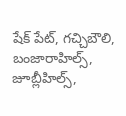షేక్ పేట్, గచ్చిబౌలి, బంజారాహిల్స్, జూబ్లీహిల్స్,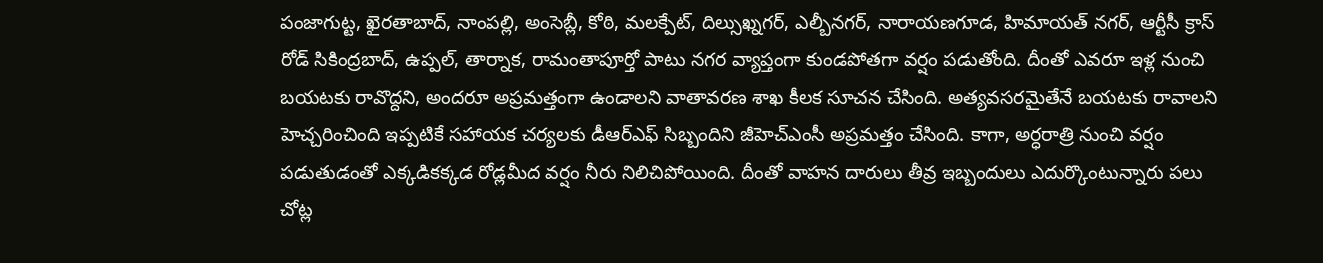పంజాగుట్ట, ఖైరతాబాద్, నాంపల్లి, అంసెబ్లీ, కోఠి, మలక్పేట్, దిల్సుఖ్నగర్, ఎల్బీనగర్, నారాయణగూడ, హిమాయత్ నగర్, ఆర్టీసీ క్రాస్ రోడ్ సికింద్రబాద్, ఉప్పల్, తార్నాక, రామంతాపూర్తో పాటు నగర వ్యాప్తంగా కుండపోతగా వర్షం పడుతోంది. దీంతో ఎవరూ ఇళ్ల నుంచి బయటకు రావొద్దని, అందరూ అప్రమత్తంగా ఉండాలని వాతావరణ శాఖ కీలక సూచన చేసింది. అత్యవసరమైతేనే బయటకు రావాలని హెచ్చరించింది ఇప్పటికే సహాయక చర్యలకు డీఆర్ఎఫ్ సిబ్బందిని జీహెచ్ఎంసీ అప్రమత్తం చేసింది. కాగా, అర్ధరాత్రి నుంచి వర్షం పడుతుడంతో ఎక్కడికక్కడ రోడ్లమీద వర్షం నీరు నిలిచిపోయింది. దీంతో వాహన దారులు తీవ్ర ఇబ్బందులు ఎదుర్కొంటున్నారు పలు చోట్ల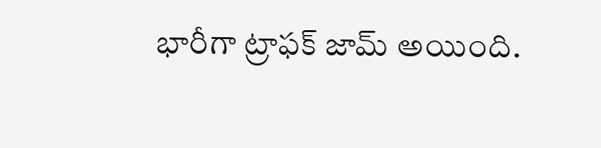భారీగా ట్రాఫక్ జామ్ అయింది.